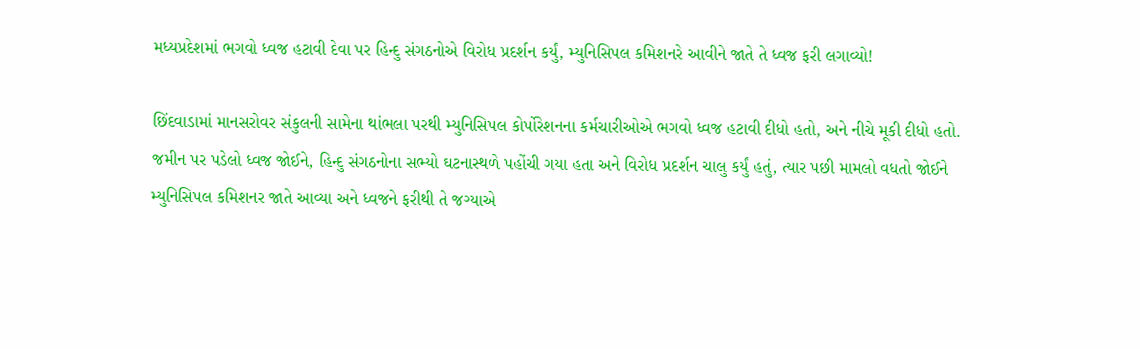મધ્યપ્રદેશમાં ભગવો ધ્વજ હટાવી દેવા પર હિન્દુ સંગઠનોએ વિરોધ પ્રદર્શન કર્યું, મ્યુનિસિપલ કમિશનરે આવીને જાતે તે ધ્વજ ફરી લગાવ્યો!

છિંદવાડામાં માનસરોવર સંકુલની સામેના થાંભલા પરથી મ્યુનિસિપલ કોર્પોરેશનના કર્મચારીઓએ ભગવો ધ્વજ હટાવી દીધો હતો, અને નીચે મૂકી દીધો હતો. જમીન પર પડેલો ધ્વજ જોઈને, હિન્દુ સંગઠનોના સભ્યો ઘટનાસ્થળે પહોંચી ગયા હતા અને વિરોધ પ્રદર્શન ચાલુ કર્યું હતું, ત્યાર પછી મામલો વધતો જોઈને મ્યુનિસિપલ કમિશનર જાતે આવ્યા અને ધ્વજને ફરીથી તે જગ્યાએ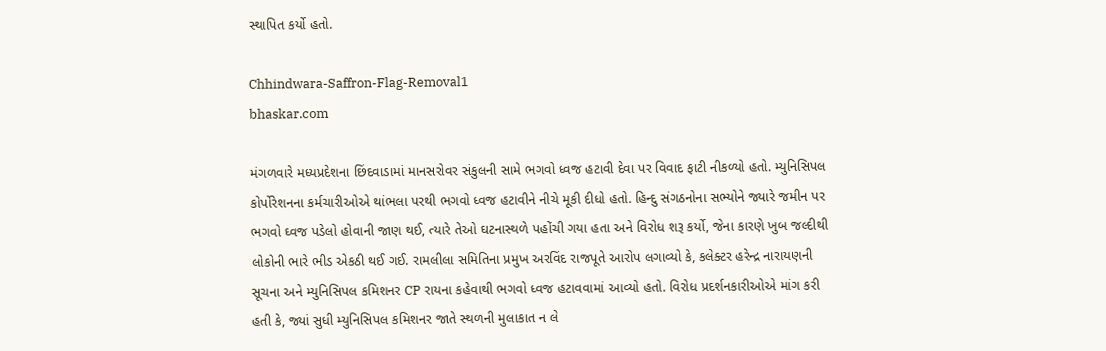સ્થાપિત કર્યો હતો.

Chhindwara-Saffron-Flag-Removal1
bhaskar.com

મંગળવારે મધ્યપ્રદેશના છિંદવાડામાં માનસરોવર સંકુલની સામે ભગવો ધ્વજ હટાવી દેવા પર વિવાદ ફાટી નીકળ્યો હતો. મ્યુનિસિપલ કોર્પોરેશનના કર્મચારીઓએ થાંભલા પરથી ભગવો ધ્વજ હટાવીને નીચે મૂકી દીધો હતો. હિન્દુ સંગઠનોના સભ્યોને જ્યારે જમીન પર ભગવો ઘ્વજ પડેલો હોવાની જાણ થઈ, ત્યારે તેઓ ઘટનાસ્થળે પહોંચી ગયા હતા અને વિરોધ શરૂ કર્યો, જેના કારણે ખુબ જલ્દીથી લોકોની ભારે ભીડ એકઠી થઈ ગઈ. રામલીલા સમિતિના પ્રમુખ અરવિંદ રાજપૂતે આરોપ લગાવ્યો કે, કલેક્ટર હરેન્દ્ર નારાયણની સૂચના અને મ્યુનિસિપલ કમિશનર CP રાયના કહેવાથી ભગવો ધ્વજ હટાવવામાં આવ્યો હતો. વિરોધ પ્રદર્શનકારીઓએ માંગ કરી હતી કે, જ્યાં સુધી મ્યુનિસિપલ કમિશનર જાતે સ્થળની મુલાકાત ન લે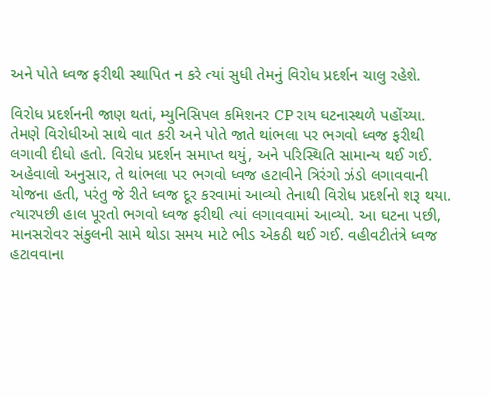અને પોતે ધ્વજ ફરીથી સ્થાપિત ન કરે ત્યાં સુધી તેમનું વિરોધ પ્રદર્શન ચાલુ રહેશે.

વિરોધ પ્રદર્શનની જાણ થતાં, મ્યુનિસિપલ કમિશનર CP રાય ઘટનાસ્થળે પહોંચ્યા. તેમણે વિરોધીઓ સાથે વાત કરી અને પોતે જાતે થાંભલા પર ભગવો ધ્વજ ફરીથી લગાવી દીધો હતો. વિરોધ પ્રદર્શન સમાપ્ત થયું, અને પરિસ્થિતિ સામાન્ય થઈ ગઈ. અહેવાલો અનુસાર, તે થાંભલા પર ભગવો ધ્વજ હટાવીને ત્રિરંગો ઝંડો લગાવવાની યોજના હતી, પરંતુ જે રીતે ધ્વજ દૂર કરવામાં આવ્યો તેનાથી વિરોધ પ્રદર્શનો શરૂ થયા. ત્યારપછી હાલ પૂરતો ભગવો ધ્વજ ફરીથી ત્યાં લગાવવામાં આવ્યો. આ ઘટના પછી, માનસરોવર સંકુલની સામે થોડા સમય માટે ભીડ એકઠી થઈ ગઈ. વહીવટીતંત્રે ધ્વજ હટાવવાના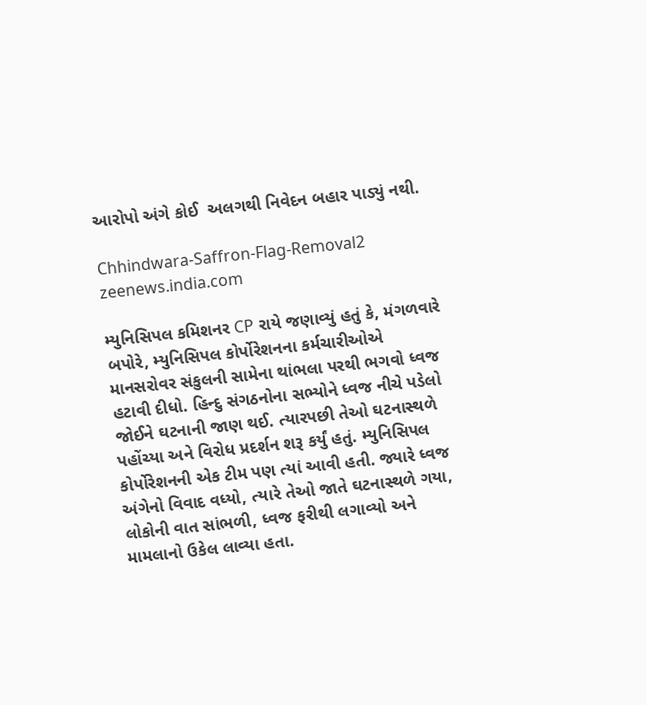આરોપો અંગે કોઈ  અલગથી નિવેદન બહાર પાડ્યું નથી.

Chhindwara-Saffron-Flag-Removal2
zeenews.india.com

મ્યુનિસિપલ કમિશનર CP રાયે જણાવ્યું હતું કે, મંગળવારે બપોરે, મ્યુનિસિપલ કોર્પોરેશનના કર્મચારીઓએ માનસરોવર સંકુલની સામેના થાંભલા પરથી ભગવો ધ્વજ હટાવી દીધો. હિન્દુ સંગઠનોના સભ્યોને ધ્વજ નીચે પડેલો જોઈને ઘટનાની જાણ થઈ. ત્યારપછી તેઓ ઘટનાસ્થળે પહોંચ્યા અને વિરોધ પ્રદર્શન શરૂ કર્યું હતું. મ્યુનિસિપલ કોર્પોરેશનની એક ટીમ પણ ત્યાં આવી હતી. જ્યારે ધ્વજ અંગેનો વિવાદ વધ્યો, ત્યારે તેઓ જાતે ઘટનાસ્થળે ગયા, લોકોની વાત સાંભળી, ધ્વજ ફરીથી લગાવ્યો અને મામલાનો ઉકેલ લાવ્યા હતા.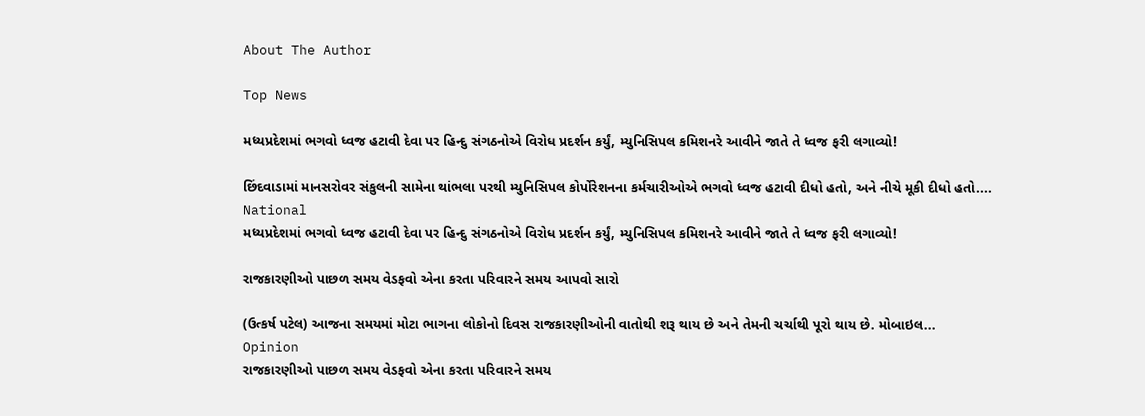About The Author

Top News

મધ્યપ્રદેશમાં ભગવો ધ્વજ હટાવી દેવા પર હિન્દુ સંગઠનોએ વિરોધ પ્રદર્શન કર્યું, મ્યુનિસિપલ કમિશનરે આવીને જાતે તે ધ્વજ ફરી લગાવ્યો!

છિંદવાડામાં માનસરોવર સંકુલની સામેના થાંભલા પરથી મ્યુનિસિપલ કોર્પોરેશનના કર્મચારીઓએ ભગવો ધ્વજ હટાવી દીધો હતો, અને નીચે મૂકી દીધો હતો....
National
મધ્યપ્રદેશમાં ભગવો ધ્વજ હટાવી દેવા પર હિન્દુ સંગઠનોએ વિરોધ પ્રદર્શન કર્યું, મ્યુનિસિપલ કમિશનરે આવીને જાતે તે ધ્વજ ફરી લગાવ્યો!

રાજકારણીઓ પાછળ સમય વેડફવો એના કરતા પરિવારને સમય આપવો સારો

(ઉત્કર્ષ પટેલ) આજના સમયમાં મોટા ભાગના લોકોનો દિવસ રાજકારણીઓની વાતોથી શરૂ થાય છે અને તેમની ચર્ચાથી પૂરો થાય છે. મોબાઇલ...
Opinion
રાજકારણીઓ પાછળ સમય વેડફવો એના કરતા પરિવારને સમય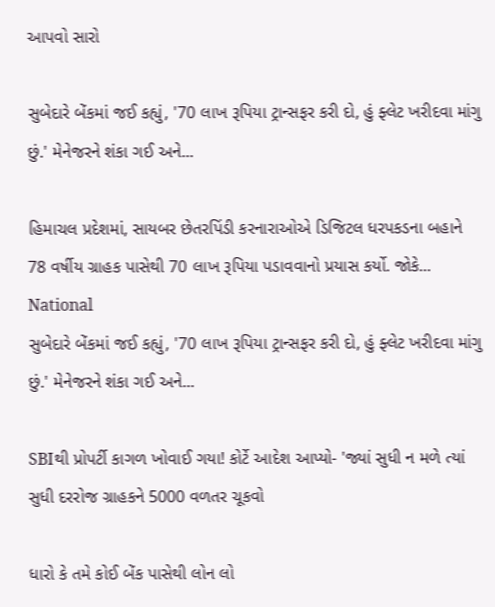આપવો સારો

સુબેદારે બેંકમાં જઈ કહ્યું, '70 લાખ રૂપિયા ટ્રાન્સફર કરી દો, હું ફ્લેટ ખરીદવા માંગુ છું.' મેનેજરને શંકા ગઈ અને...

હિમાચલ પ્રદેશમાં, સાયબર છેતરપિંડી કરનારાઓએ ડિજિટલ ધરપકડના બહાને 78 વર્ષીય ગ્રાહક પાસેથી 70 લાખ રૂપિયા પડાવવાનો પ્રયાસ કર્યો. જોકે...
National
સુબેદારે બેંકમાં જઈ કહ્યું, '70 લાખ રૂપિયા ટ્રાન્સફર કરી દો, હું ફ્લેટ ખરીદવા માંગુ છું.' મેનેજરને શંકા ગઈ અને...

SBIથી પ્રોપર્ટી કાગળ ખોવાઈ ગયા! કોર્ટે આદેશ આપ્યો- 'જ્યાં સુધી ન મળે ત્યાં સુધી દરરોજ ગ્રાહકને 5000 વળતર ચૂકવો

ધારો કે તમે કોઈ બેંક પાસેથી લોન લો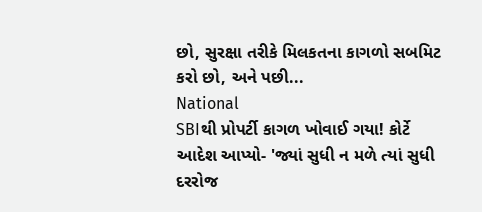છો, સુરક્ષા તરીકે મિલકતના કાગળો સબમિટ કરો છો, અને પછી...
National
SBIથી પ્રોપર્ટી કાગળ ખોવાઈ ગયા! કોર્ટે આદેશ આપ્યો- 'જ્યાં સુધી ન મળે ત્યાં સુધી દરરોજ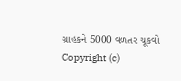ગ્રાહકને 5000 વળતર ચૂકવો
Copyright (c)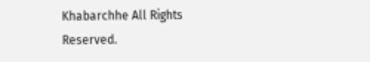Khabarchhe All Rights Reserved.